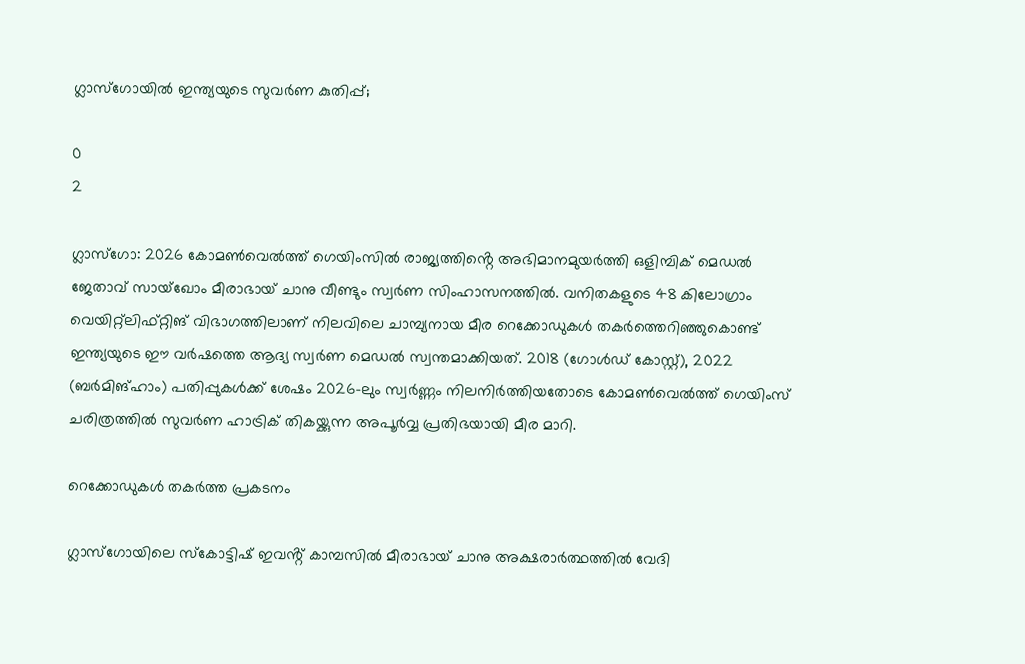ഗ്ലാസ്‌ഗോയിൽ ഇന്ത്യയുടെ സുവർണ കുതിപ്പ്;

0
2

ഗ്ലാസ്‌ഗോ: 2026 കോമൺവെൽത്ത് ഗെയിംസിൽ രാജ്യത്തിൻ്റെ അഭിമാനമുയർത്തി ഒളിമ്പിക് മെഡൽ ജേതാവ് സായ്ഖോം മീരാഭായ് ചാനു വീണ്ടും സ്വർണ സിംഹാസനത്തിൽ. വനിതകളുടെ 48 കിലോഗ്രാം വെയിറ്റ്‌ലിഫ്റ്റിങ് വിഭാഗത്തിലാണ് നിലവിലെ ചാമ്പ്യനായ മീര റെക്കോഡുകൾ തകർത്തെറിഞ്ഞുകൊണ്ട് ഇന്ത്യയുടെ ഈ വർഷത്തെ ആദ്യ സ്വർണ മെഡൽ സ്വന്തമാക്കിയത്. 2018 (ഗോൾഡ് കോസ്റ്റ്), 2022 (ബർമിങ്ഹാം) പതിപ്പുകൾക്ക് ശേഷം 2026-ലും സ്വർണ്ണം നിലനിർത്തിയതോടെ കോമൺവെൽത്ത് ഗെയിംസ് ചരിത്രത്തിൽ സുവർണ ഹാട്രിക് തികയ്ക്കുന്ന അപൂർവ്വ പ്രതിഭയായി മീര മാറി.

റെക്കോഡുകൾ തകർത്ത പ്രകടനം

ഗ്ലാസ്‌ഗോയിലെ സ്‌കോട്ടിഷ് ഇവൻ്റ്‌ കാമ്പസിൽ മീരാഭായ് ചാനു അക്ഷരാർത്ഥത്തിൽ വേദി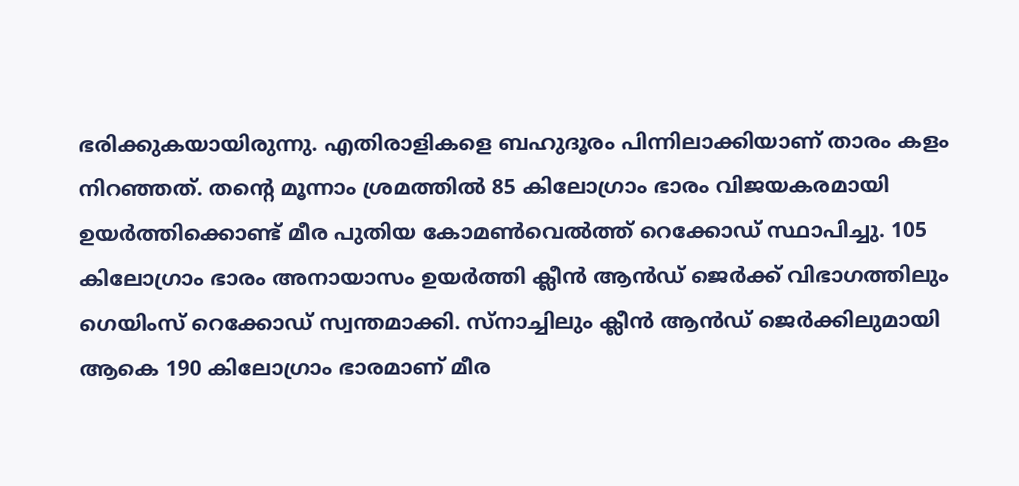ഭരിക്കുകയായിരുന്നു. എതിരാളികളെ ബഹുദൂരം പിന്നിലാക്കിയാണ് താരം കളം നിറഞ്ഞത്. തൻ്റെ മൂന്നാം ശ്രമത്തിൽ 85 കിലോഗ്രാം ഭാരം വിജയകരമായി ഉയർത്തിക്കൊണ്ട് മീര പുതിയ കോമൺവെൽത്ത് റെക്കോഡ് സ്ഥാപിച്ചു. 105 കിലോഗ്രാം ഭാരം അനായാസം ഉയർത്തി ക്ലീൻ ആൻഡ് ജെർക്ക് വിഭാഗത്തിലും ഗെയിംസ് റെക്കോഡ് സ്വന്തമാക്കി. സ്‌നാച്ചിലും ക്ലീൻ ആൻഡ് ജെർക്കിലുമായി ആകെ 190 കിലോഗ്രാം ഭാരമാണ് മീര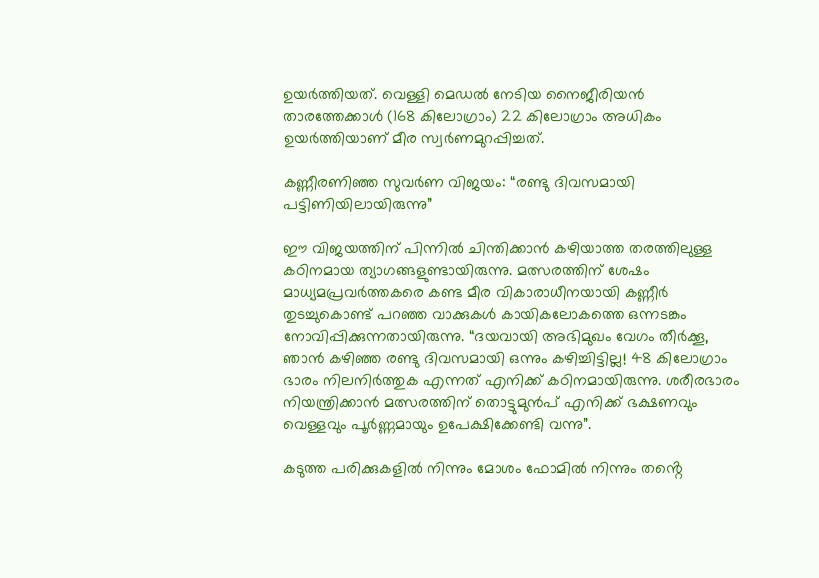ഉയർത്തിയത്. വെള്ളി മെഡൽ നേടിയ നൈജീരിയൻ താരത്തേക്കാൾ (168 കിലോഗ്രാം) 22 കിലോഗ്രാം അധികം ഉയർത്തിയാണ് മീര സ്വർണമുറപ്പിച്ചത്.

കണ്ണീരണിഞ്ഞ സുവർണ വിജയം: “രണ്ടു ദിവസമായി പട്ടിണിയിലായിരുന്നു”

ഈ വിജയത്തിന് പിന്നിൽ ചിന്തിക്കാൻ കഴിയാത്ത തരത്തിലുള്ള കഠിനമായ ത്യാഗങ്ങളുണ്ടായിരുന്നു. മത്സരത്തിന് ശേഷം മാധ്യമപ്രവർത്തകരെ കണ്ട മീര വികാരാധീനയായി കണ്ണീർ തുടച്ചുകൊണ്ട് പറഞ്ഞ വാക്കുകൾ കായികലോകത്തെ ഒന്നടങ്കം നോവിപ്പിക്കുന്നതായിരുന്നു. “ദയവായി അഭിമുഖം വേഗം തീർക്കൂ, ഞാൻ കഴിഞ്ഞ രണ്ടു ദിവസമായി ഒന്നും കഴിച്ചിട്ടില്ല! 48 കിലോഗ്രാം ഭാരം നിലനിർത്തുക എന്നത് എനിക്ക് കഠിനമായിരുന്നു. ശരീരഭാരം നിയന്ത്രിക്കാൻ മത്സരത്തിന് തൊട്ടുമുൻപ് എനിക്ക് ഭക്ഷണവും വെള്ളവും പൂർണ്ണമായും ഉപേക്ഷിക്കേണ്ടി വന്നു”.

കടുത്ത പരിക്കുകളിൽ നിന്നും മോശം ഫോമിൽ നിന്നും തൻ്റെ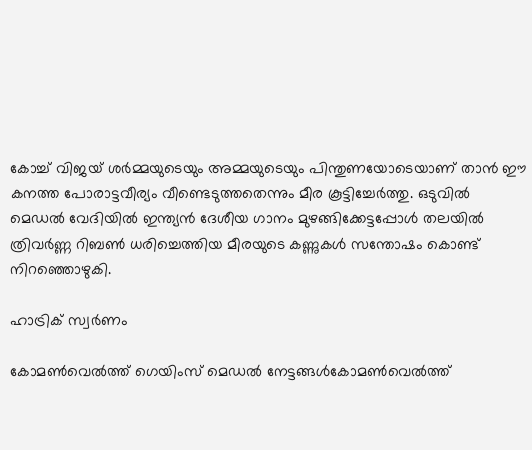കോച്ച് വിജയ് ശർമ്മയുടെയും അമ്മയുടെയും പിന്തുണയോടെയാണ് താൻ ഈ കനത്ത പോരാട്ടവീര്യം വീണ്ടെടുത്തതെന്നും മീര കൂട്ടിച്ചേർത്തു. ഒടുവിൽ മെഡൽ വേദിയിൽ ഇന്ത്യൻ ദേശീയ ഗാനം മുഴങ്ങിക്കേട്ടപ്പോൾ തലയിൽ ത്രിവർണ്ണ റിബൺ ധരിച്ചെത്തിയ മീരയുടെ കണ്ണുകൾ സന്തോഷം കൊണ്ട് നിറഞ്ഞൊഴുകി.

ഹാട്രിക് സ്വര്‍ണം

കോമൺവെൽത്ത് ഗെയിംസ് മെഡൽ നേട്ടങ്ങൾകോമൺവെൽത്ത്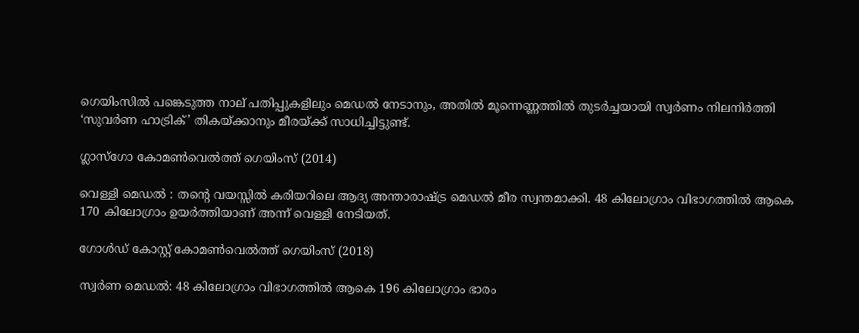ഗെയിംസിൽ പങ്കെടുത്ത നാല് പതിപ്പുകളിലും മെഡൽ നേടാനും, അതിൽ മൂന്നെണ്ണത്തിൽ തുടർച്ചയായി സ്വർണം നിലനിർത്തി ‘സുവർണ ഹാട്രിക്’ തികയ്ക്കാനും മീരയ്ക്ക് സാധിച്ചിട്ടുണ്ട്.

ഗ്ലാസ്‌ഗോ കോമൺവെൽത്ത് ഗെയിംസ് (2014)

വെള്ളി മെഡൽ : തൻ്റെ വയസ്സിൽ കരിയറിലെ ആദ്യ അന്താരാഷ്ട്ര മെഡൽ മീര സ്വന്തമാക്കി. 48 കിലോഗ്രാം വിഭാഗത്തിൽ ആകെ 170 കിലോഗ്രാം ഉയർത്തിയാണ് അന്ന് വെള്ളി നേടിയത്.

ഗോൾഡ് കോസ്റ്റ് കോമൺവെൽത്ത് ഗെയിംസ് (2018)

സ്വർണ മെഡൽ: 48 കിലോഗ്രാം വിഭാഗത്തിൽ ആകെ 196 കിലോഗ്രാം ഭാരം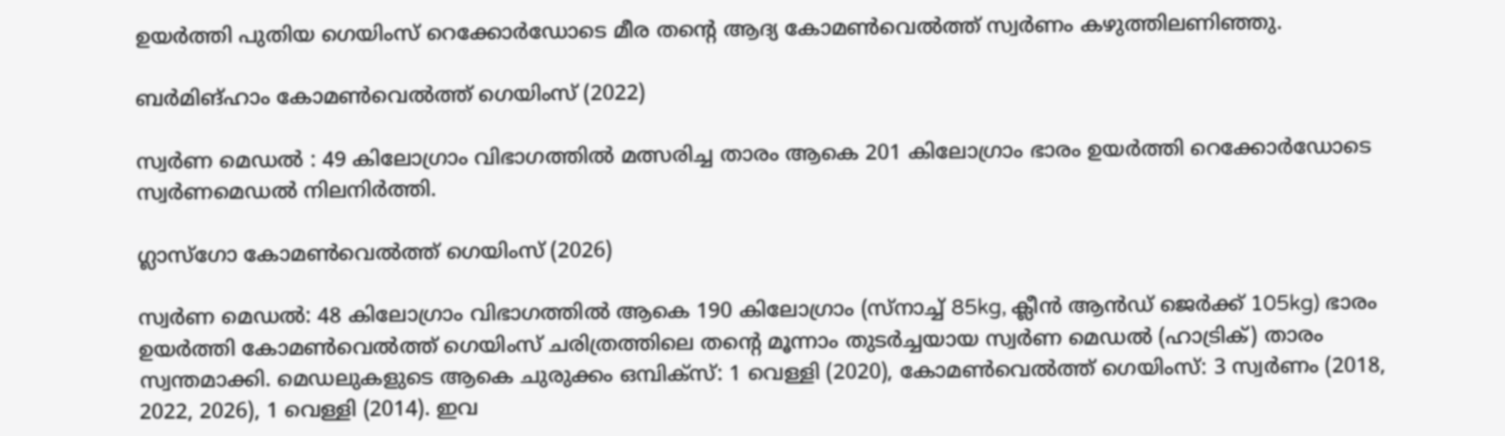ഉയർത്തി പുതിയ ഗെയിംസ് റെക്കോർഡോടെ മീര തന്റെ ആദ്യ കോമൺവെൽത്ത് സ്വർണം കഴുത്തിലണിഞ്ഞു.

ബർമിങ്ഹാം കോമൺവെൽത്ത് ഗെയിംസ് (2022)

സ്വർണ മെഡൽ : 49 കിലോഗ്രാം വിഭാഗത്തിൽ മത്സരിച്ച താരം ആകെ 201 കിലോഗ്രാം ഭാരം ഉയർത്തി റെക്കോർഡോടെ സ്വർണമെഡൽ നിലനിർത്തി.

ഗ്ലാസ്‌ഗോ കോമൺവെൽത്ത് ഗെയിംസ് (2026)

സ്വർണ മെഡൽ: 48 കിലോഗ്രാം വിഭാഗത്തിൽ ആകെ 190 കിലോഗ്രാം (സ്നാച്ച് 85kg, ക്ലീൻ ആൻഡ് ജെർക്ക് 105kg) ഭാരം ഉയർത്തി കോമൺവെൽത്ത് ഗെയിംസ് ചരിത്രത്തിലെ തൻ്റെ മൂന്നാം തുടർച്ചയായ സ്വർണ മെഡൽ (ഹാട്രിക്) താരം സ്വന്തമാക്കി. മെഡലുകളുടെ ആകെ ചുരുക്കം ഒമ്പിക്സ്: 1 വെള്ളി (2020), കോമൺവെൽത്ത് ഗെയിംസ്: 3 സ്വർണം (2018, 2022, 2026), 1 വെള്ളി (2014). ഇവ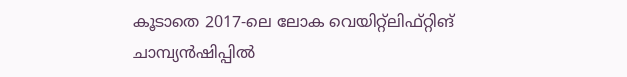കൂടാതെ 2017-ലെ ലോക വെയിറ്റ്‌ലിഫ്റ്റിങ് ചാമ്പ്യൻഷിപ്പിൽ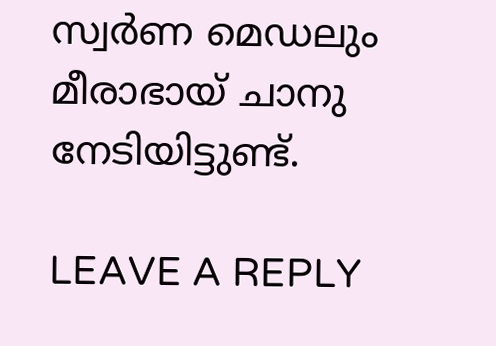സ്വർണ മെഡലും മീരാഭായ് ചാനു നേടിയിട്ടുണ്ട്.

LEAVE A REPLY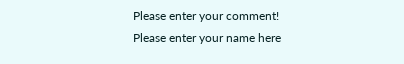Please enter your comment!
Please enter your name here